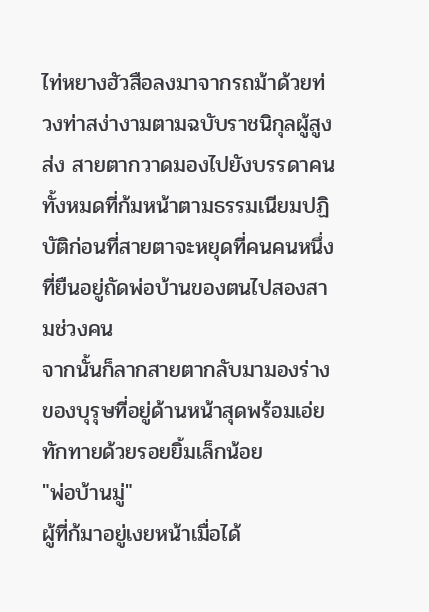ไท่หยางฮัวสือลงมาจากรถม้าด้วยท่วงท่าสง่างามตามฉบับราชนิกุลผู้สูงส่ง สายตากวาดมองไปยังบรรดาคนทั้งหมดที่ก้มหน้าตามธรรมเนียมปฏิบัติก่อนที่สายตาจะหยุดที่คนคนหนึ่งที่ยืนอยู่ถัดพ่อบ้านของตนไปสองสามช่วงคน
จากนั้นก็ลากสายตากลับมามองร่างของบุรุษที่อยู่ด้านหน้าสุดพร้อมเอ่ยทักทายด้วยรอยยิ้มเล็กน้อย
"พ่อบ้านมู่"
ผู้ที่ก้มาอยู่เงยหน้าเมื่อได้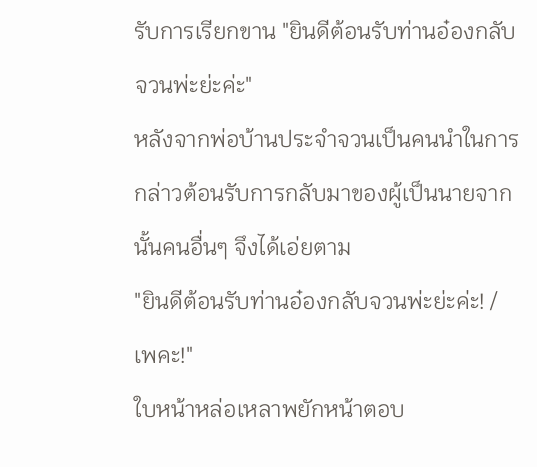รับการเรียกขาน "ยินดีต้อนรับท่านอ๋องกลับจวนพ่ะย่ะค่ะ"
หลังจากพ่อบ้านประจำจวนเป็นคนนำในการกล่าวต้อนรับการกลับมาของผู้เป็นนายจากนั้นคนอื่นๆ จึงได้เอ่ยตาม
"ยินดีต้อนรับท่านอ๋องกลับจวนพ่ะย่ะค่ะ! / เพคะ!"
ใบหน้าหล่อเหลาพยักหน้าตอบ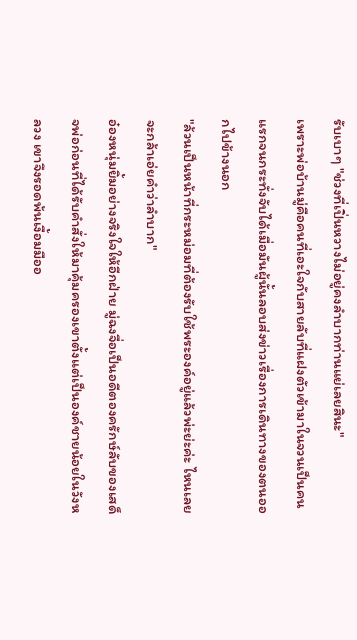รับเบาๆ "ช่วงที่เปิ่นหวางไม่อยู่คงลำบากท่านแย่เลยสินะ"
เพราะพ่อบ้านมู่คือคนที่เอะใจกับสายลับที่แฝงตัวเข้ามาในจวนเป็นคนแรกจนกระทั่งจับได้เมื่อมันผู้นั้นลอบส่งข่าวเรื่องการเดินทางของตนออกไปข้างนอก
"ล้วนเป็นหน้าที่กระหม่อมที่ต้องรับใช้พระองค์อยู่แล้วพ่ะย่ะค่ะ ไหนเลยจะกล้าเอ่ยคำว่าลำบาก"
อ๋องหนุ่มยิ้มอย่างจริงใจให้อีกฝ่าย มู่ฉงจื่อเป็นอดีตองครักษ์ลับของเสด็จพ่อก่อนที่ได้รับคำสั่งให้มาคุ้มครองเขาตั้งแต่เป็นองค์ชายน้อยในวังหลวง เขาจึงรอดพ้นเงื้อมมืออ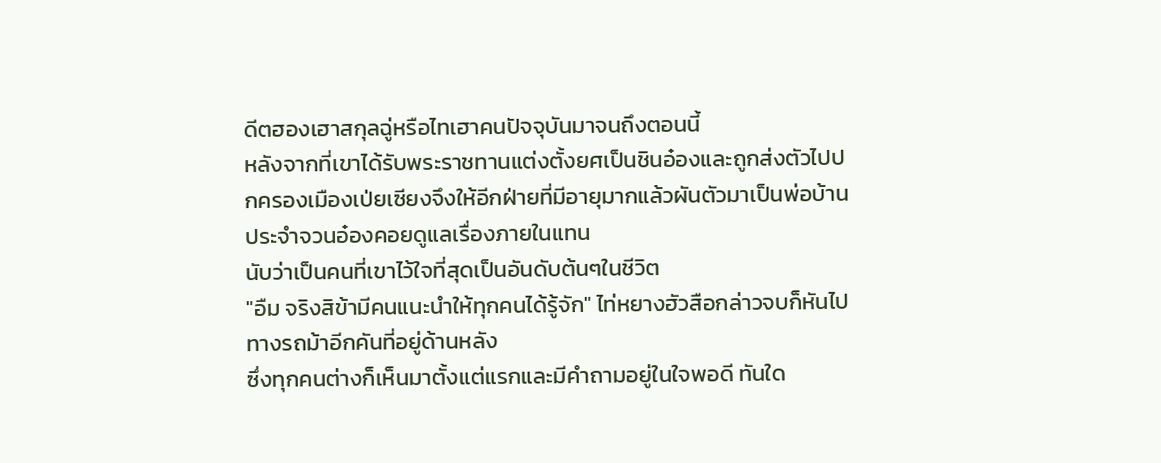ดีตฮองเฮาสกุลฉู่หรือไทเฮาคนปัจจุบันมาจนถึงตอนนี้
หลังจากที่เขาได้รับพระราชทานแต่งตั้งยศเป็นชินอ๋องและถูกส่งตัวไปปกครองเมืองเป่ยเซียงจึงให้อีกฝ่ายที่มีอายุมากแล้วผันตัวมาเป็นพ่อบ้านประจำจวนอ๋องคอยดูแลเรื่องภายในแทน
นับว่าเป็นคนที่เขาไว้ใจที่สุดเป็นอันดับต้นๆในชีวิต
"อืม จริงสิข้ามีคนแนะนำให้ทุกคนได้รู้จัก" ไท่หยางฮัวสือกล่าวจบก็หันไปทางรถม้าอีกคันที่อยู่ด้านหลัง
ซึ่งทุกคนต่างก็เห็นมาตั้งแต่แรกและมีคำถามอยู่ในใจพอดี ทันใด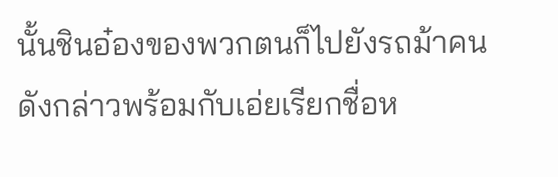นั้นชินอ๋องของพวกตนก็ไปยังรถม้าคนดังกล่าวพร้อมกับเอ่ยเรียกชื่อห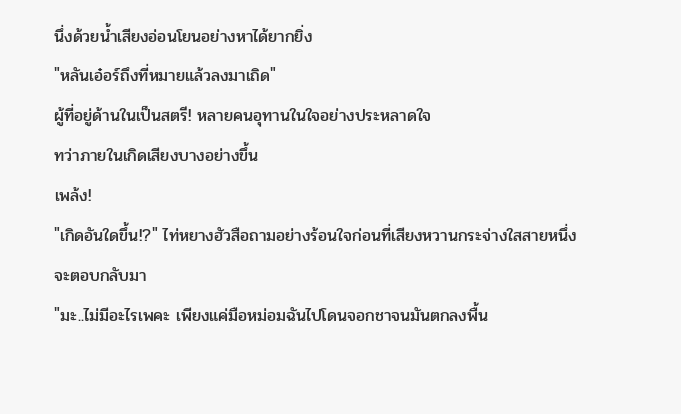นึ่งด้วยน้ำเสียงอ่อนโยนอย่างหาได้ยากยิ่ง
"หลันเอ๋อร์ถึงที่หมายแล้วลงมาเถิด"
ผู้ที่อยู่ด้านในเป็นสตรี! หลายคนอุทานในใจอย่างประหลาดใจ
ทว่าภายในเกิดเสียงบางอย่างขึ้น
เพล้ง!
"เกิดอันใดขึ้น!?" ไท่หยางฮัวสือถามอย่างร้อนใจก่อนที่เสียงหวานกระจ่างใสสายหนึ่งจะตอบกลับมา
"มะ..ไม่มีอะไรเพคะ เพียงแค่มือหม่อมฉันไปโดนจอกชาจนมันตกลงพื้น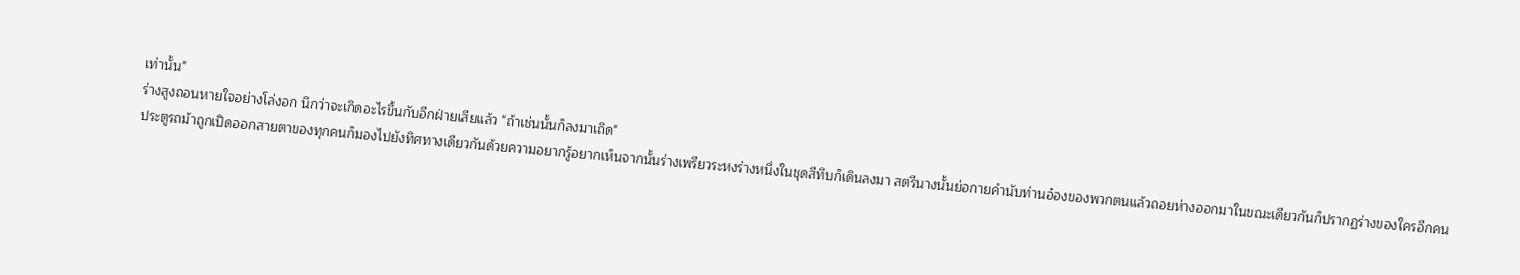เท่านั้น"
ร่างสูงถอนหายใจอย่างโล่งอก นึกว่าจะเกิดอะไรขึ้นกับอีกฝ่ายเสียแล้ว "ถ้าเช่นนั้นก็ลงมาเถิด"
ประตูรถม้าถูกเปิดออกสายตาของทุกคนก็มองไปยังทิศทางเดียวกันด้วยความอยากรู้อยากเห็นจากนั้นร่างเพรียวระหงร่างหนึ่งในชุดสีทึบก็เดินลงมา สตรีนางนั้นย่อกายคำนับท่านอ๋องของพวกตนแล้วถอยห่างออกมาในขณะเดียวกันก็ปรากฏร่างของใครอีกคน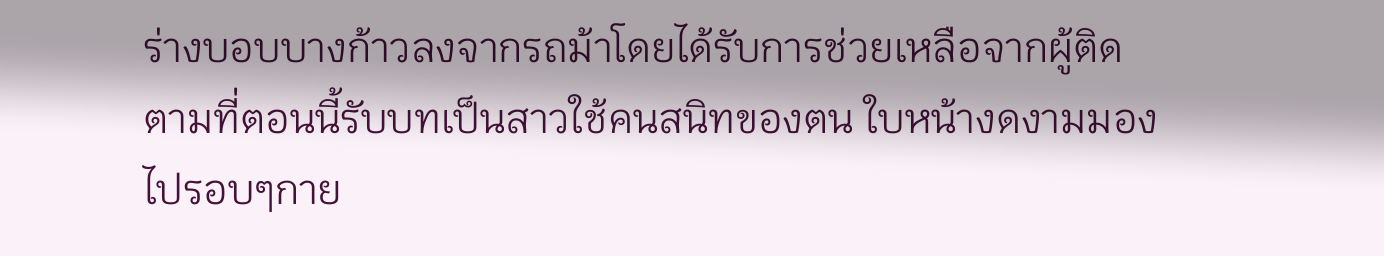ร่างบอบบางก้าวลงจากรถม้าโดยได้รับการช่วยเหลือจากผู้ติดตามที่ตอนนี้รับบทเป็นสาวใช้คนสนิทของตน ใบหน้างดงามมองไปรอบๆกาย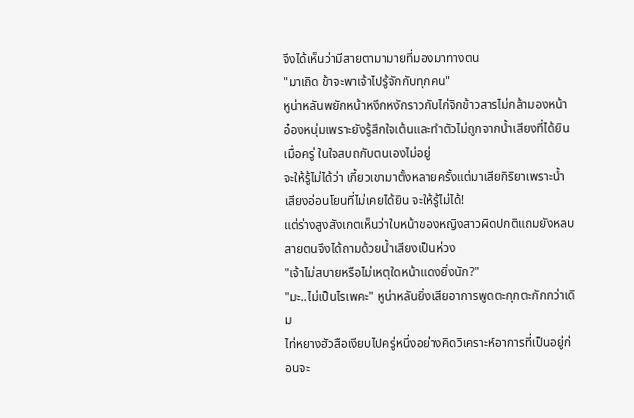จึงได้เห็นว่ามีสายตามามายที่มองมาทางตน
"มาเถิด ข้าจะพาเจ้าไปรู้จักกับทุกคน"
หูน่าหลันพยักหน้าหงึกหงักราวกับไก่จิกข้าวสารไม่กล้ามองหน้าอ๋องหนุ่มเพราะยังรู้สึกใจเต้นและทำตัวไม่ถูกจากน้ำเสียงที่ได้ยินเมื่อครู่ ในใจสบถกับตนเองไม่อยู่
จะให้รู้ไม่ได้ว่า เกี้ยวเขามาตั้งหลายครั้งแต่มาเสียกิริยาเพราะน้ำเสียงอ่อนโยนที่ไม่เคยได้ยิน จะให้รู้ไม่ได้!
แต่ร่างสูงสังเกตเห็นว่าใบหน้าของหญิงสาวผิดปกติแถมยังหลบสายตนจึงได้ถามด้วยน้ำเสียงเป็นห่วง
"เจ้าไม่สบายหรือไม่เหตุใดหน้าแดงยิ่งนัก?"
"มะ..ไม่เป็นไรเพคะ" หูน่าหลันยิ่งเสียอาการพูดตะกุกตะกักกว่าเดิม
ไท่หยางฮัวสือเงียบไปครู่หนึ่งอย่างคิดวิเคราะห์อาการที่เป็นอยู่ก่อนจะ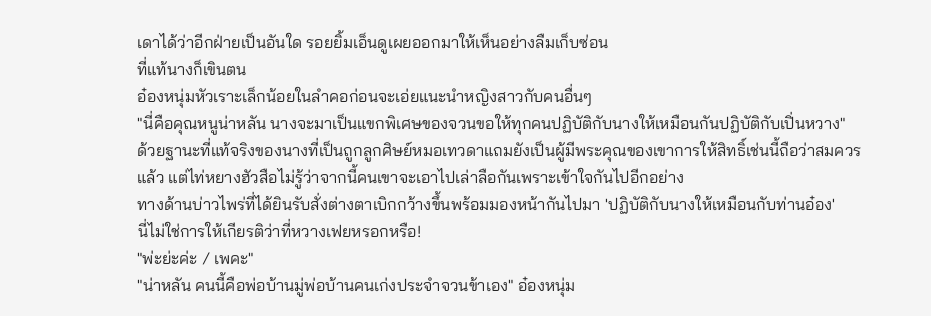เดาได้ว่าอีกฝ่ายเป็นอันใด รอยยิ้มเอ็นดูเผยออกมาให้เห็นอย่างลืมเก็บซ่อน
ที่แท้นางก็เขินตน
อ๋องหนุ่มหัวเราะเล็กน้อยในลำคอก่อนจะเอ่ยแนะนำหญิงสาวกับคนอื่นๆ
"นี่คือคุณหนูน่าหลัน นางจะมาเป็นแขกพิเศษของจวนขอให้ทุกคนปฏิบัติกับนางให้เหมือนกันปฏิบัติกับเปิ่นหวาง"
ด้วยฐานะที่แท้จริงของนางที่เป็นถูกลูกศิษย์หมอเทวดาแถมยังเป็นผู้มีพระคุณของเขาการให้สิทธิ์เช่นนี้ถือว่าสมควรแล้ว แต่ไท่หยางฮัวสือไม่รู้ว่าจากนี้คนเขาจะเอาไปเล่าลือกันเพราะเข้าใจกันไปอีกอย่าง
ทางด้านบ่าวไพร่ที่ได้ยินรับสั่งต่างตาเบิกกว้างขึ้นพร้อมมองหน้ากันไปมา 'ปฏิบัติกับนางให้เหมือนกับท่านอ๋อง'
นี่ไม่ใช่การให้เกียรติว่าที่หวางเฟยหรอกหรือ!
"พ่ะย่ะค่ะ / เพคะ"
"น่าหลัน คนนี้คือพ่อบ้านมู่พ่อบ้านคนเก่งประจำจวนข้าเอง" อ๋องหนุ่ม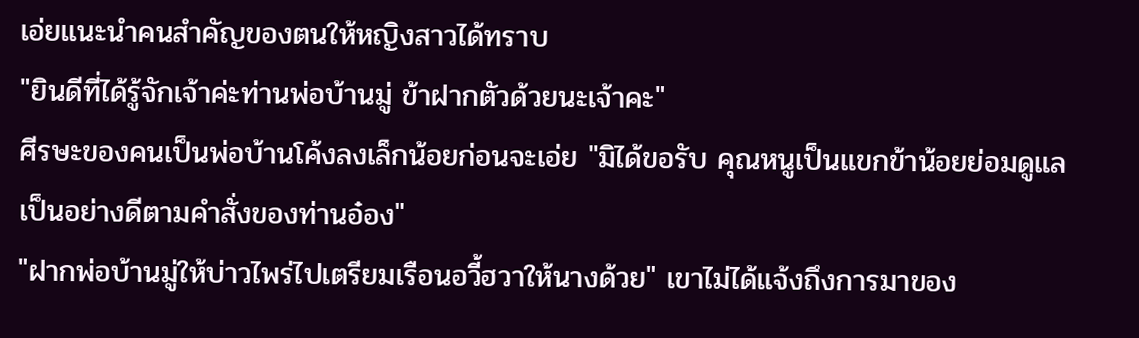เอ่ยแนะนำคนสำคัญของตนให้หญิงสาวได้ทราบ
"ยินดีที่ได้รู้จักเจ้าค่ะท่านพ่อบ้านมู่ ข้าฝากตัวด้วยนะเจ้าคะ"
ศีรษะของคนเป็นพ่อบ้านโค้งลงเล็กน้อยก่อนจะเอ่ย "มิได้ขอรับ คุณหนูเป็นแขกข้าน้อยย่อมดูแลเป็นอย่างดีตามคำสั่งของท่านอ๋อง"
"ฝากพ่อบ้านมู่ให้บ่าวไพร่ไปเตรียมเรือนอวี้ฮวาให้นางด้วย" เขาไม่ได้แจ้งถึงการมาของ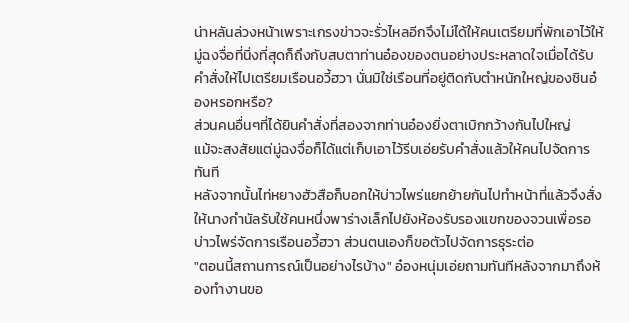น่าหลันล่วงหน้าเพราะเกรงข่าวจะรั่วไหลอีกจึงไม่ได้ให้คนเตรียมที่พักเอาไว้ให้
มู่ฉงจื่อที่นิ่งที่สุดก็ถึงกับสบตาท่านอ๋องของตนอย่างประหลาดใจเมื่อได้รับคำสั่งให้ไปเตรียมเรือนอวี้ฮวา นั่นมิใช่เรือนที่อยู่ติดกับตำหนักใหญ่ของชินอ๋องหรอกหรือ?
ส่วนคนอื่นๆที่ได้ยินคำสั่งที่สองจากท่านอ๋องยิ่งตาเบิกกว้างกันไปใหญ่
แม้จะสงสัยแต่มู่ฉงจื่อก็ได้แต่เก็บเอาไว้รีบเอ่ยรับคำสั่งแล้วให้คนไปจัดการทันที
หลังจากนั้นไท่หยางฮัวสือก็บอกให้บ่าวไพร่แยกย้ายกันไปทำหน้าที่แล้วจึงสั่งให้นางกำนัลรับใช้คนหนึ่งพาร่างเล็กไปยังห้องรับรองแขกของจวนเพื่อรอบ่าวไพร่จัดการเรือนอวี้ฮวา ส่วนตนเองก็ขอตัวไปจัดการธุระต่อ
"ตอนนี้สถานการณ์เป็นอย่างไรบ้าง" อ๋องหนุ่มเอ่ยถามทันทีหลังจากมาถึงห้องทำงานขอ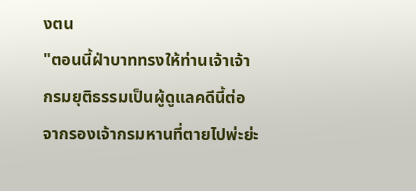งตน
"ตอนนี้ฝ่าบาททรงให้ท่านเจ้าเจ้ากรมยุติธรรมเป็นผู้ดูแลคดีนี้ต่อจากรองเจ้ากรมหานที่ตายไปพ่ะย่ะ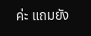ค่ะ แถมยัง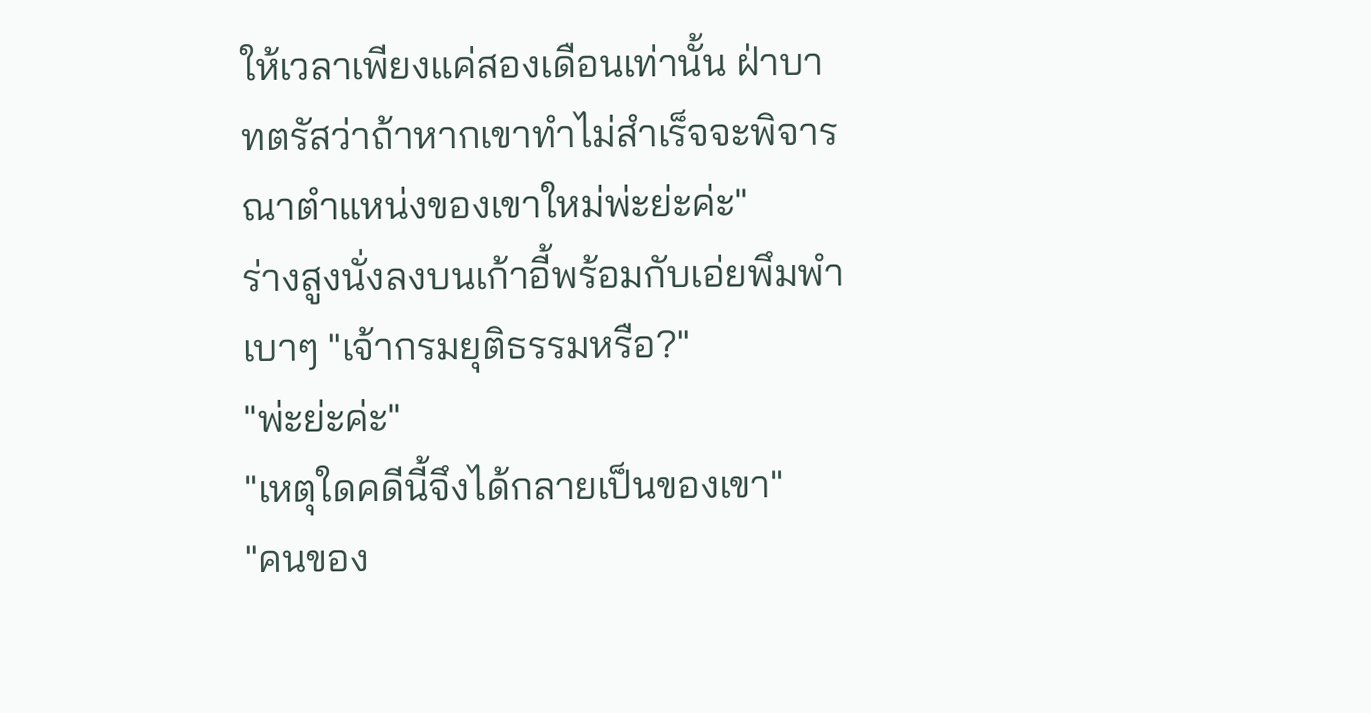ให้เวลาเพียงแค่สองเดือนเท่านั้น ฝ่าบาทตรัสว่าถ้าหากเขาทำไม่สำเร็จจะพิจารณาตำแหน่งของเขาใหม่พ่ะย่ะค่ะ"
ร่างสูงนั่งลงบนเก้าอี้พร้อมกับเอ่ยพึมพำเบาๆ "เจ้ากรมยุติธรรมหรือ?"
"พ่ะย่ะค่ะ"
"เหตุใดคดีนี้จึงได้กลายเป็นของเขา"
"คนของ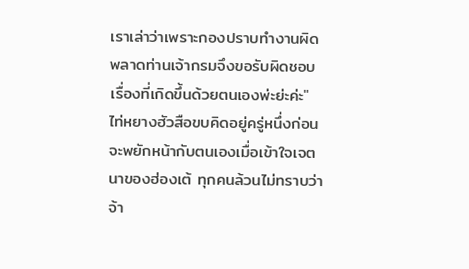เราเล่าว่าเพราะกองปราบทำงานผิดพลาดท่านเจ้ากรมจึงขอรับผิดชอบเรื่องที่เกิดขึ้นด้วยตนเองพ่ะย่ะค่ะ"
ไท่หยางฮัวสือขบคิดอยู่ครู่หนึ่งก่อนจะพยักหน้ากับตนเองเมื่อเข้าใจเจตนาของฮ่องเต้ ทุกคนล้วนไม่ทราบว่าจ้า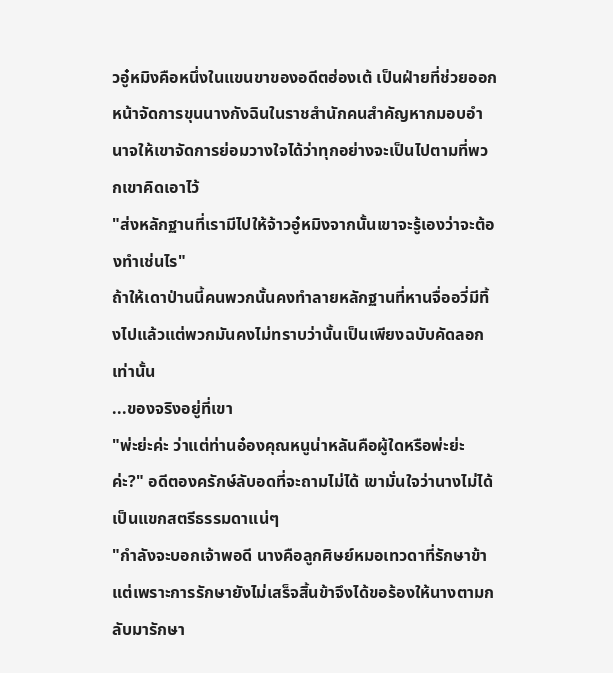วอู๋หมิงคือหนึ่งในแขนขาของอดีตฮ่องเต้ เป็นฝ่ายที่ช่วยออกหน้าจัดการขุนนางกังฉินในราชสำนักคนสำคัญหากมอบอำนาจให้เขาจัดการย่อมวางใจได้ว่าทุกอย่างจะเป็นไปตามที่พวกเขาคิดเอาไว้
"ส่งหลักฐานที่เรามีไปให้จ้าวอู๋หมิงจากนั้นเขาจะรู้เองว่าจะต้องทำเช่นไร"
ถ้าให้เดาป่านนี้คนพวกนั้นคงทำลายหลักฐานที่หานจื่ออวี่มีทิ้งไปแล้วแต่พวกมันคงไม่ทราบว่านั้นเป็นเพียงฉบับคัดลอกเท่านั้น
...ของจริงอยู่ที่เขา
"พ่ะย่ะค่ะ ว่าแต่ท่านอ๋องคุณหนูน่าหลันคือผู้ใดหรือพ่ะย่ะค่ะ?" อดีตองครักษ์ลับอดที่จะถามไม่ได้ เขามั่นใจว่านางไม่ได้เป็นแขกสตรีธรรมดาแน่ๆ
"กำลังจะบอกเจ้าพอดี นางคือลูกศิษย์หมอเทวดาที่รักษาข้าแต่เพราะการรักษายังไม่เสร็จสิ้นข้าจึงได้ขอร้องให้นางตามกลับมารักษา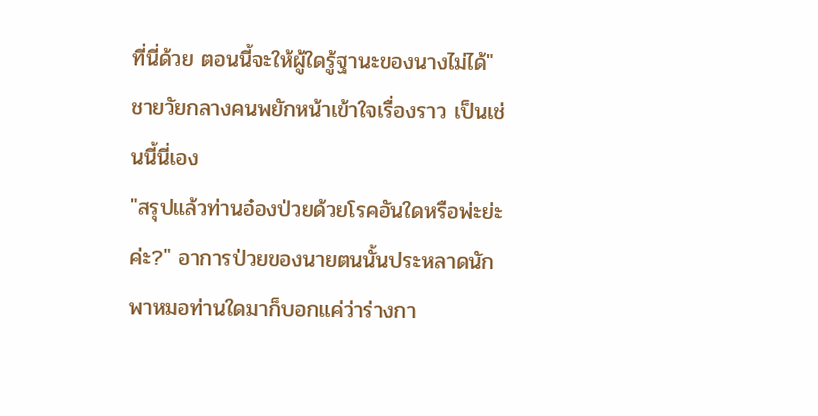ที่นี่ด้วย ตอนนี้จะให้ผู้ใดรู้ฐานะของนางไม่ได้"
ชายวัยกลางคนพยักหน้าเข้าใจเรื่องราว เป็นเช่นนี้นี่เอง
"สรุปแล้วท่านอ๋องป่วยด้วยโรคอันใดหรือพ่ะย่ะค่ะ?" อาการป่วยของนายตนนั้นประหลาดนักพาหมอท่านใดมาก็บอกแค่ว่าร่างกา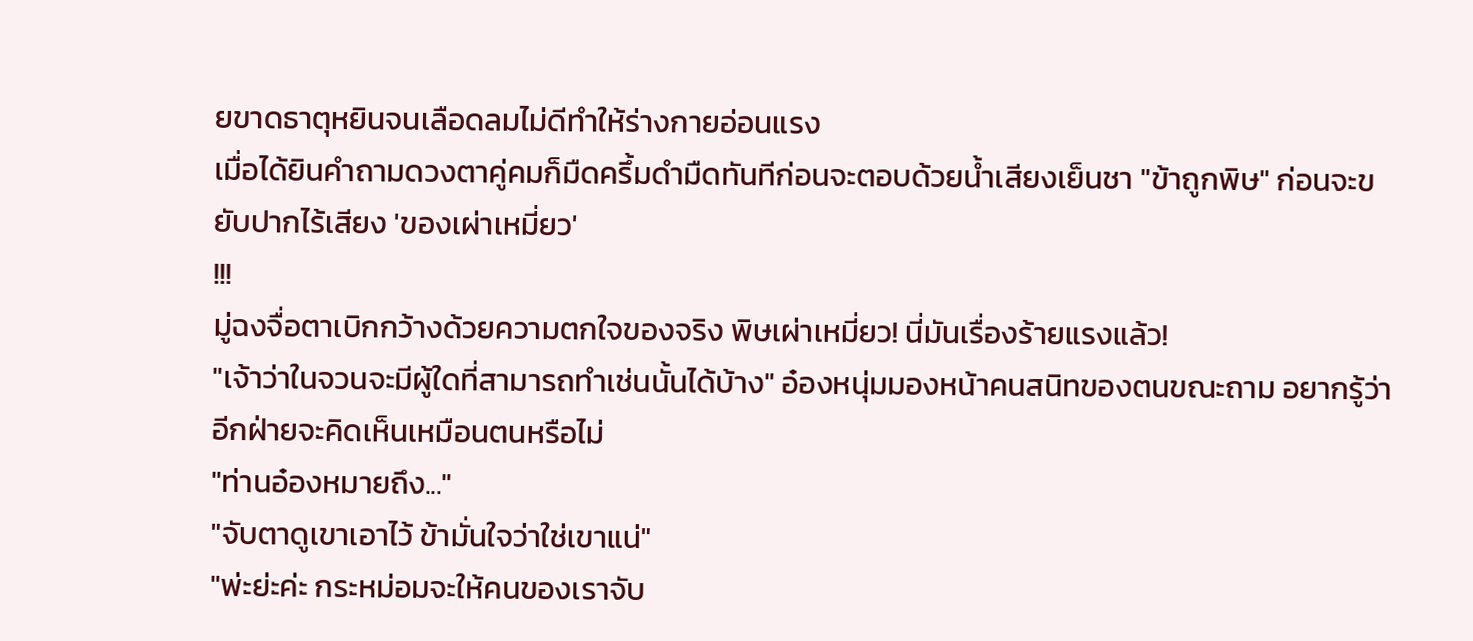ยขาดธาตุหยินจนเลือดลมไม่ดีทำให้ร่างกายอ่อนแรง
เมื่อได้ยินคำถามดวงตาคู่คมก็มืดครึ้มดำมืดทันทีก่อนจะตอบด้วยน้ำเสียงเย็นชา "ข้าถูกพิษ" ก่อนจะขยับปากไร้เสียง 'ของเผ่าเหมี่ยว'
!!!
มู่ฉงจื่อตาเบิกกว้างด้วยความตกใจของจริง พิษเผ่าเหมี่ยว! นี่มันเรื่องร้ายแรงแล้ว!
"เจ้าว่าในจวนจะมีผู้ใดที่สามารถทำเช่นนั้นได้บ้าง" อ๋องหนุ่มมองหน้าคนสนิทของตนขณะถาม อยากรู้ว่าอีกฝ่ายจะคิดเห็นเหมือนตนหรือไม่
"ท่านอ๋องหมายถึง..."
"จับตาดูเขาเอาไว้ ข้ามั่นใจว่าใช่เขาแน่"
"พ่ะย่ะค่ะ กระหม่อมจะให้คนของเราจับ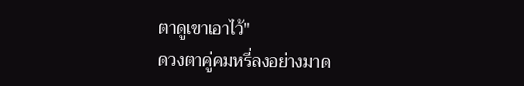ตาดูเขาเอาไว้"
ดวงตาคู่คมหรี่ลงอย่างมาด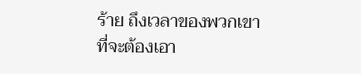ร้าย ถึงเวลาของพวกเขาที่จะต้องเอา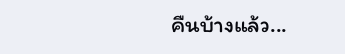คืนบ้างแล้ว...